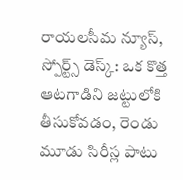రాయలసీమ న్యూస్, స్పోర్ట్స్ డెస్క్: ఒక కొత్త ఆటగాడిని జట్టులోకి తీసుకోవడం, రెండు మూడు సిరీస్ల పాటు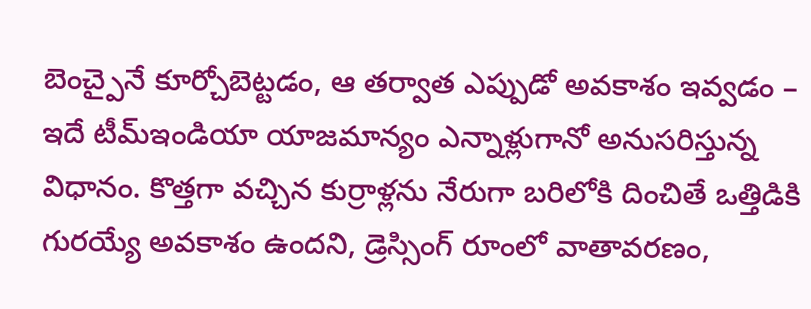బెంచ్పైనే కూర్చోబెట్టడం, ఆ తర్వాత ఎప్పుడో అవకాశం ఇవ్వడం – ఇదే టీమ్ఇండియా యాజమాన్యం ఎన్నాళ్లుగానో అనుసరిస్తున్న విధానం. కొత్తగా వచ్చిన కుర్రాళ్లను నేరుగా బరిలోకి దించితే ఒత్తిడికి గురయ్యే అవకాశం ఉందని, డ్రెస్సింగ్ రూంలో వాతావరణం,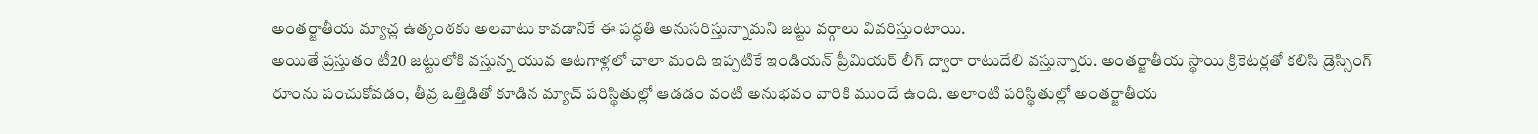అంతర్జాతీయ మ్యాచ్ల ఉత్కంఠకు అలవాటు కావడానికే ఈ పద్ధతి అనుసరిస్తున్నామని జట్టు వర్గాలు వివరిస్తుంటాయి.
అయితే ప్రస్తుతం టీ20 జట్టులోకి వస్తున్న యువ ఆటగాళ్లలో చాలా మంది ఇప్పటికే ఇండియన్ ప్రీమియర్ లీగ్ ద్వారా రాటుదేలి వస్తున్నారు. అంతర్జాతీయ స్థాయి క్రికెటర్లతో కలిసి డ్రెస్సింగ్ రూంను పంచుకోవడం, తీవ్ర ఒత్తిడితో కూడిన మ్యాచ్ పరిస్థితుల్లో ఆడడం వంటి అనుభవం వారికి ముందే ఉంది. అలాంటి పరిస్థితుల్లో అంతర్జాతీయ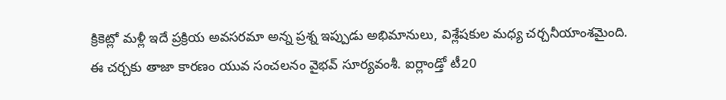క్రికెట్లో మళ్లీ ఇదే ప్రక్రియ అవసరమా అన్న ప్రశ్న ఇప్పుడు అభిమానులు, విశ్లేషకుల మధ్య చర్చనీయాంశమైంది.
ఈ చర్చకు తాజా కారణం యువ సంచలనం వైభవ్ సూర్యవంశీ. ఐర్లాండ్తో టీ20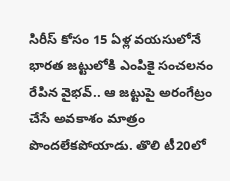సిరీస్ కోసం 15 ఏళ్ల వయసులోనే భారత జట్టులోకి ఎంపికై సంచలనం రేపిన వైభవ్.. ఆ జట్టుపై అరంగేట్రం చేసే అవకాశం మాత్రం పొందలేకపోయాడు. తొలి టీ20లో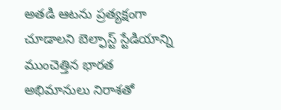అతడి ఆటను ప్రత్యక్షంగా చూడాలని బెల్ఫాస్ట్ స్టేడియాన్ని ముంచెత్తిన భారత అభిమానులు నిరాశతో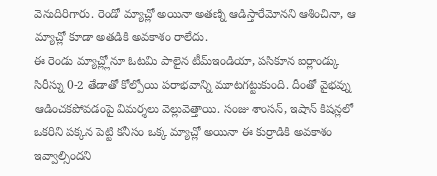వెనుదిరిగారు. రెండో మ్యాచ్లో అయినా అతణ్ని ఆడిస్తారేమోనని ఆశించినా, ఆ మ్యాచ్లో కూడా అతడికి అవకాశం రాలేదు.
ఈ రెండు మ్యాచ్ల్లోనూ ఓటమి పాలైన టీమ్ఇండియా, పసికూన ఐర్లాండ్కు సిరీస్ను 0-2 తేడాతో కోల్పోయి పరాభవాన్ని మూటగట్టుకుంది. దీంతో వైభవ్ను ఆడించకపోవడంపై విమర్శలు వెల్లువెత్తాయి. సంజు శాంసన్, ఇషాన్ కిషన్లలో ఒకరిని పక్కన పెట్టి కనీసం ఒక్క మ్యాచ్లో అయినా ఈ కుర్రాడికి అవకాశం ఇవ్వాల్సిందని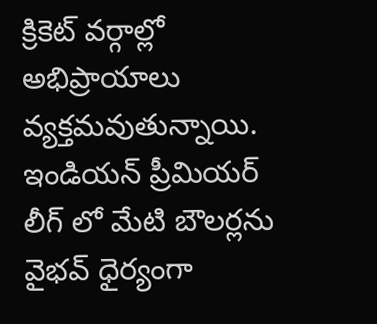క్రికెట్ వర్గాల్లో అభిప్రాయాలు వ్యక్తమవుతున్నాయి.
ఇండియన్ ప్రీమియర్ లీగ్ లో మేటి బౌలర్లను వైభవ్ ధైర్యంగా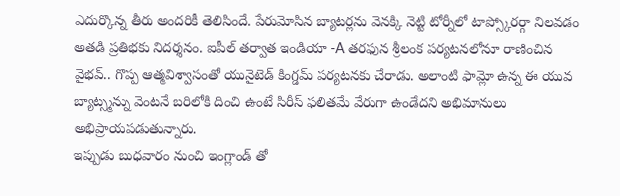ఎదుర్కొన్న తీరు అందరికీ తెలిసిందే. పేరుమోసిన బ్యాటర్లను వెనక్కి నెట్టి టోర్నీలో టాప్స్కోరర్గా నిలవడం అతడి ప్రతిభకు నిదర్శనం. ఐపీల్ తర్వాత ఇండియా -A తరఫున శ్రీలంక పర్యటనలోనూ రాణించిన వైభవ్.. గొప్ప ఆత్మవిశ్వాసంతో యునైటెడ్ కింగ్డమ్ పర్యటనకు చేరాడు. అలాంటి ఫామ్లో ఉన్న ఈ యువ బ్యాట్స్మన్ను వెంటనే బరిలోకి దించి ఉంటే సిరీస్ ఫలితమే వేరుగా ఉండేదని అభిమానులు అభిప్రాయపడుతున్నారు.
ఇప్పుడు బుధవారం నుంచి ఇంగ్లాండ్ తో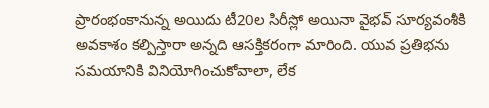ప్రారంభంకానున్న అయిదు టీ20ల సిరీస్లో అయినా వైభవ్ సూర్యవంశీకి అవకాశం కల్పిస్తారా అన్నది ఆసక్తికరంగా మారింది. యువ ప్రతిభను సమయానికి వినియోగించుకోవాలా, లేక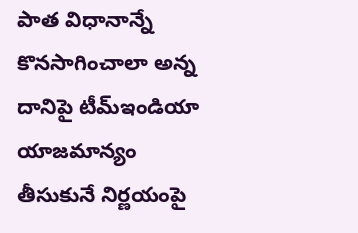పాత విధానాన్నే కొనసాగించాలా అన్న దానిపై టీమ్ఇండియా యాజమాన్యం తీసుకునే నిర్ణయంపై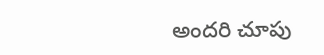అందరి చూపు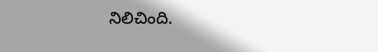నిలిచింది.